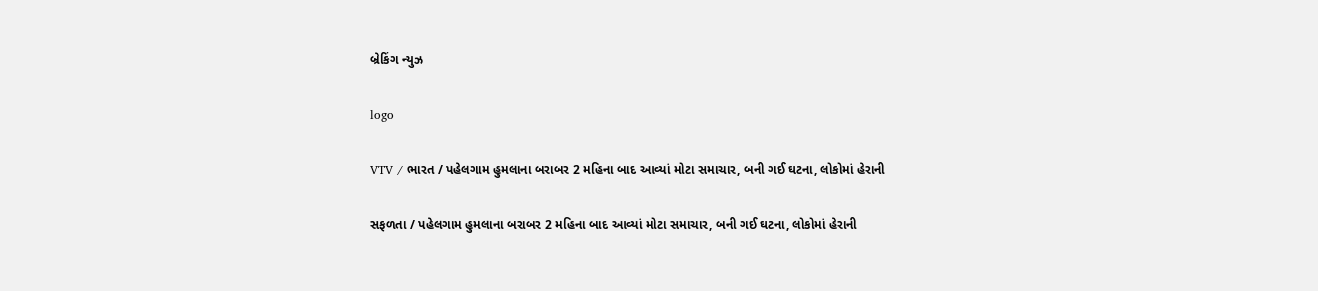બ્રેકિંગ ન્યુઝ

logo

VTV / ભારત / પહેલગામ હુમલાના બરાબર 2 મહિના બાદ આવ્યાં મોટા સમાચાર, બની ગઈ ઘટના, લોકોમાં હેરાની

સફળતા / પહેલગામ હુમલાના બરાબર 2 મહિના બાદ આવ્યાં મોટા સમાચાર, બની ગઈ ઘટના, લોકોમાં હેરાની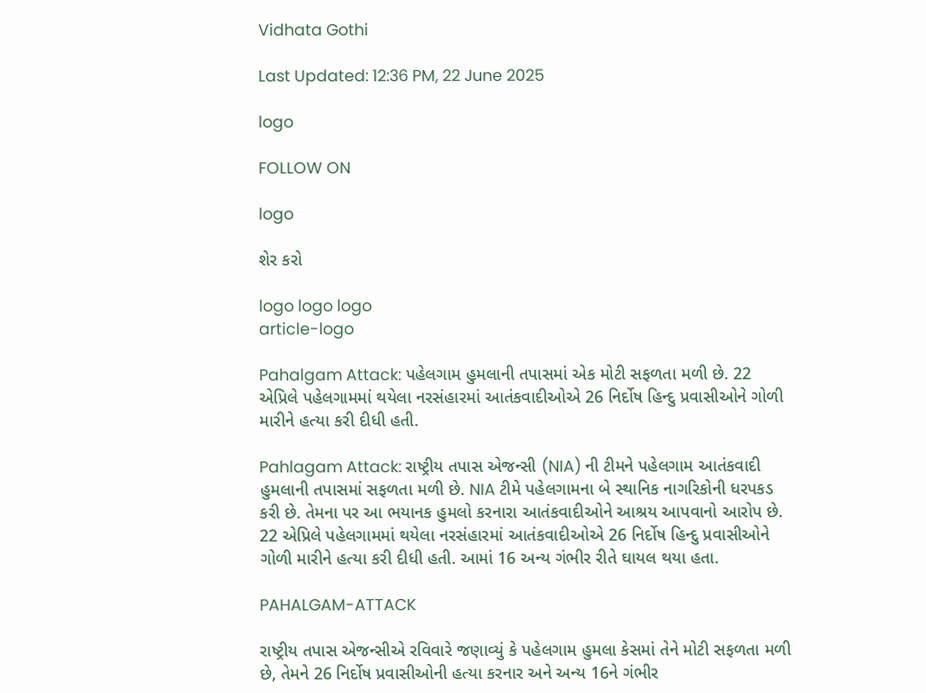Vidhata Gothi

Last Updated: 12:36 PM, 22 June 2025

logo

FOLLOW ON

logo

શેર કરો

logo logo logo
article-logo

Pahalgam Attack: પહેલગામ હુમલાની તપાસમાં એક મોટી સફળતા મળી છે. 22 એપ્રિલે પહેલગામમાં થયેલા નરસંહારમાં આતંકવાદીઓએ 26 નિર્દોષ હિન્દુ પ્રવાસીઓને ગોળી મારીને હત્યા કરી દીધી હતી.

Pahlagam Attack: રાષ્ટ્રીય તપાસ એજન્સી (NIA) ની ટીમને પહેલગામ આતંકવાદી હુમલાની તપાસમાં સફળતા મળી છે. NIA ટીમે પહેલગામના બે સ્થાનિક નાગરિકોની ધરપકડ કરી છે. તેમના પર આ ભયાનક હુમલો કરનારા આતંકવાદીઓને આશ્રય આપવાનો આરોપ છે. 22 એપ્રિલે પહેલગામમાં થયેલા નરસંહારમાં આતંકવાદીઓએ 26 નિર્દોષ હિન્દુ પ્રવાસીઓને ગોળી મારીને હત્યા કરી દીધી હતી. આમાં 16 અન્ય ગંભીર રીતે ઘાયલ થયા હતા.

PAHALGAM-ATTACK

રાષ્ટ્રીય તપાસ એજન્સીએ રવિવારે જણાવ્યું કે પહેલગામ હુમલા કેસમાં તેને મોટી સફળતા મળી છે, તેમને 26 નિર્દોષ પ્રવાસીઓની હત્યા કરનાર અને અન્ય 16ને ગંભીર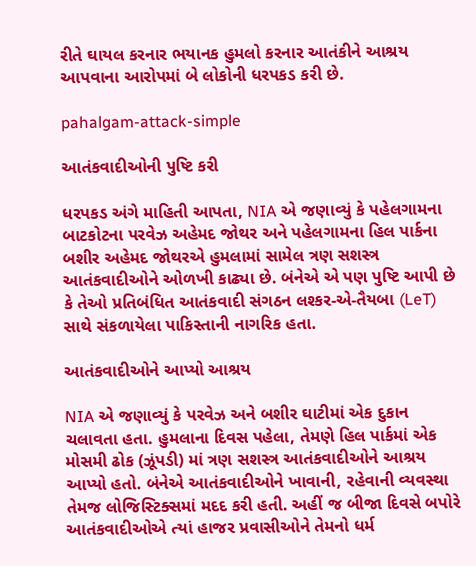રીતે ઘાયલ કરનાર ભયાનક હુમલો કરનાર આતંકીને આશ્રય આપવાના આરોપમાં બે લોકોની ધરપકડ કરી છે.

pahalgam-attack-simple

આતંકવાદીઓની પુષ્ટિ કરી

ધરપકડ અંગે માહિતી આપતા, NIA એ જણાવ્યું કે પહેલગામના બાટકોટના પરવેઝ અહેમદ જોથર અને પહેલગામના હિલ પાર્કના બશીર અહેમદ જોથરએ હુમલામાં સામેલ ત્રણ સશસ્ત્ર આતંકવાદીઓને ઓળખી કાઢ્યા છે. બંનેએ એ પણ પુષ્ટિ આપી છે કે તેઓ પ્રતિબંધિત આતંકવાદી સંગઠન લશ્કર-એ-તૈયબા (LeT) સાથે સંકળાયેલા પાકિસ્તાની નાગરિક હતા.

આતંકવાદીઓને આપ્યો આશ્રય

NIA એ જણાવ્યું કે પરવેઝ અને બશીર ઘાટીમાં એક દુકાન ચલાવતા હતા. હુમલાના દિવસ પહેલા, તેમણે હિલ પાર્કમાં એક મોસમી ઢોક (ઝૂંપડી) માં ત્રણ સશસ્ત્ર આતંકવાદીઓને આશ્રય આપ્યો હતો. બંનેએ આતંકવાદીઓને ખાવાની, રહેવાની વ્યવસ્થા તેમજ લોજિસ્ટિક્સમાં મદદ કરી હતી. અહીં જ બીજા દિવસે બપોરે આતંકવાદીઓએ ત્યાં હાજર પ્રવાસીઓને તેમનો ધર્મ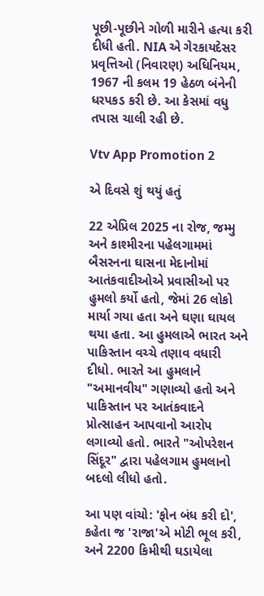પૂછી-પૂછીને ગોળી મારીને હત્યા કરી દીધી હતી. NIA એ ગેરકાયદેસર પ્રવૃત્તિઓ (નિવારણ) અધિનિયમ, 1967 ની કલમ 19 હેઠળ બંનેની ધરપકડ કરી છે. આ કેસમાં વધુ તપાસ ચાલી રહી છે.

Vtv App Promotion 2

એ દિવસે શું થયું હતું

22 એપ્રિલ 2025 ના રોજ, જમ્મુ અને કાશ્મીરના પહેલગામમાં બૈસરનના ઘાસના મેદાનોમાં આતંકવાદીઓએ પ્રવાસીઓ પર હુમલો કર્યો હતો, જેમાં 26 લોકો માર્યા ગયા હતા અને ઘણા ઘાયલ થયા હતા. આ હુમલાએ ભારત અને પાકિસ્તાન વચ્ચે તણાવ વધારી દીધો. ભારતે આ હુમલાને "અમાનવીય" ગણાવ્યો હતો અને પાકિસ્તાન પર આતંકવાદને પ્રોત્સાહન આપવાનો આરોપ લગાવ્યો હતો. ભારતે "ઓપરેશન સિંદૂર" દ્વારા પહેલગામ હુમલાનો બદલો લીધો હતો.

આ પણ વાંચો: 'ફોન બંધ કરી દો', કહેતા જ 'રાજા'એ મોટી ભૂલ કરી, અને 2200 કિમીથી ઘડાયેલા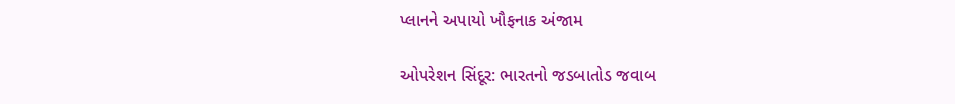પ્લાનને અપાયો ખૌફનાક અંજામ

ઓપરેશન સિંદૂર: ભારતનો જડબાતોડ જવાબ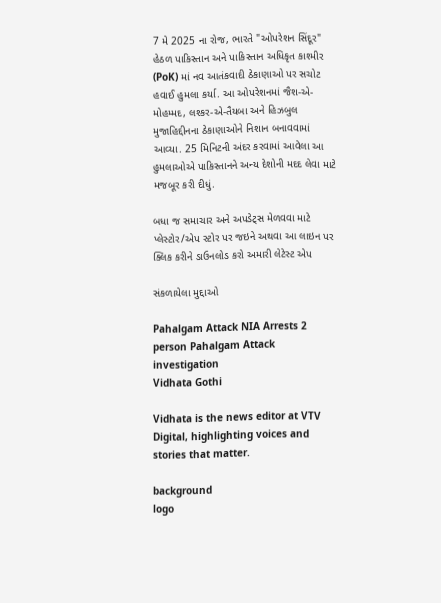7 મે 2025 ના રોજ, ભારતે "ઓપરેશન સિંદૂર" હેઠળ પાકિસ્તાન અને પાકિસ્તાન અધિકૃત કાશ્મીર (PoK) માં નવ આતંકવાદી ઠેકાણાઓ પર સચોટ હવાઈ હુમલા કર્યા. આ ઓપરેશનમાં જૈશ-એ-મોહમ્મદ, લશ્કર-એ-તૈયબા અને હિઝબુલ મુજાહિદ્દીનના ઠેકાણાઓને નિશાન બનાવવામાં આવ્યા. 25 મિનિટની અંદર કરવામાં આવેલા આ હુમલાઓએ પાકિસ્તાનને અન્ય દેશોની મદદ લેવા માટે મજબૂર કરી દીધું.

બધા જ સમાચાર અને અપડેટ્સ મેળવવા માટે પ્લેસ્ટોર/એપ સ્ટોર પર જઇને અથવા આ લાઇન પર ક્લિક કરીને ડાઉનલોડ કરો અમારી લેટેસ્ટ એપ

સંકળાયેલા મુદ્દાઓ

Pahalgam Attack NIA Arrests 2 person Pahalgam Attack investigation
Vidhata Gothi

Vidhata is the news editor at VTV Digital, highlighting voices and stories that matter.

background
logo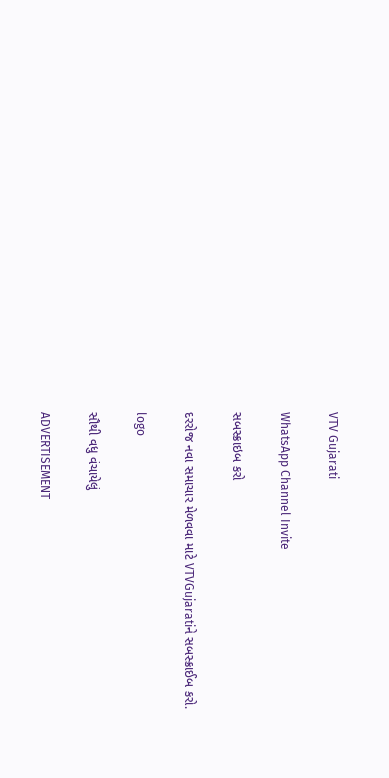VTV Gujarati

WhatsApp Channel Invite

સબસ્ક્રાઇબ કરો

દરરોજ નવા સમાચાર મેળવવા માટે VTVGujaratiને સબસ્ક્રાઈબ કરો.

logo

સૌથી વધુ વંચાયેલું

ADVERTISEMENT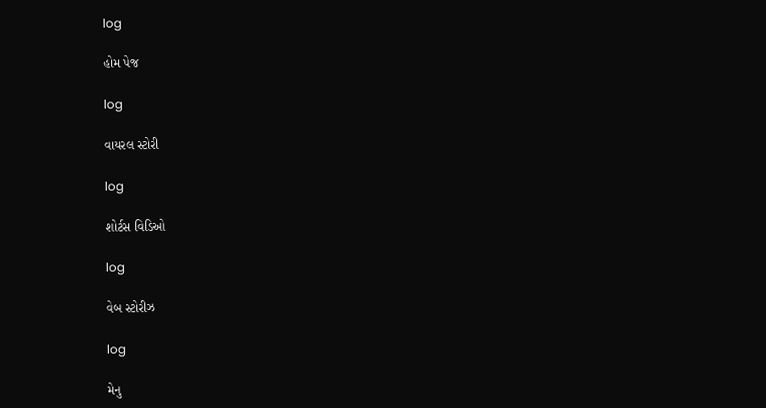log

હોમ પેજ

log

વાયરલ સ્ટોરી

log

શોર્ટસ વિડિઓ

log

વેબ સ્ટોરીઝ

log

મેનુ